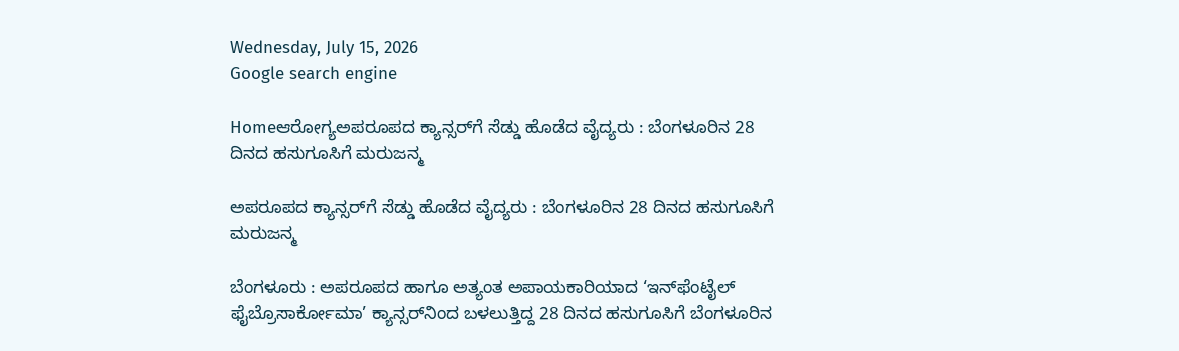Wednesday, July 15, 2026
Google search engine

Homeಆರೋಗ್ಯಅಪರೂಪದ ಕ್ಯಾನ್ಸರ್‌ಗೆ ಸೆಡ್ಡು ಹೊಡೆದ ವೈದ್ಯರು : ಬೆಂಗಳೂರಿನ 28 ದಿನದ ಹಸುಗೂಸಿಗೆ ಮರುಜನ್ಮ

ಅಪರೂಪದ ಕ್ಯಾನ್ಸರ್‌ಗೆ ಸೆಡ್ಡು ಹೊಡೆದ ವೈದ್ಯರು : ಬೆಂಗಳೂರಿನ 28 ದಿನದ ಹಸುಗೂಸಿಗೆ ಮರುಜನ್ಮ

ಬೆಂಗಳೂರು : ಅಪರೂಪದ ಹಾಗೂ ಅತ್ಯಂತ ಅಪಾಯಕಾರಿಯಾದ ‘ಇನ್‌ಫೆಂಟೈಲ್ ಫೈಬ್ರೊಸಾರ್ಕೋಮಾ’ ಕ್ಯಾನ್ಸರ್‌ನಿಂದ ಬಳಲುತ್ತಿದ್ದ 28 ದಿನದ ಹಸುಗೂಸಿಗೆ ಬೆಂಗಳೂರಿನ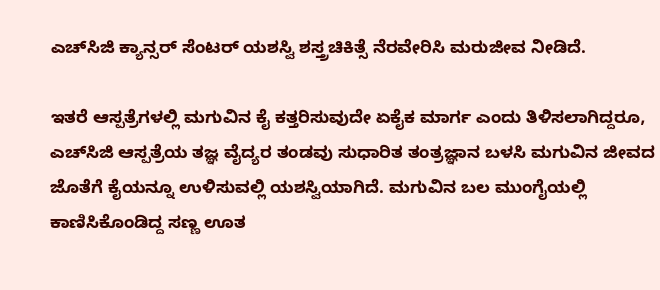ಎಚ್‌ಸಿಜಿ ಕ್ಯಾನ್ಸರ್ ಸೆಂಟರ್ ಯಶಸ್ವಿ ಶಸ್ತ್ರಚಿಕಿತ್ಸೆ ನೆರವೇರಿಸಿ ಮರುಜೀವ ನೀಡಿದೆ.

ಇತರೆ ಆಸ್ಪತ್ರೆಗಳಲ್ಲಿ ಮಗುವಿನ ಕೈ ಕತ್ತರಿಸುವುದೇ ಏಕೈಕ ಮಾರ್ಗ ಎಂದು ತಿಳಿಸಲಾಗಿದ್ದರೂ, ಎಚ್‌ಸಿಜಿ ಆಸ್ಪತ್ರೆಯ ತಜ್ಞ ವೈದ್ಯರ ತಂಡವು ಸುಧಾರಿತ ತಂತ್ರಜ್ಞಾನ ಬಳಸಿ ಮಗುವಿನ ಜೀವದ ಜೊತೆಗೆ ಕೈಯನ್ನೂ ಉಳಿಸುವಲ್ಲಿ ಯಶಸ್ವಿಯಾಗಿದೆ. ಮಗುವಿನ ಬಲ ಮುಂಗೈಯಲ್ಲಿ ಕಾಣಿಸಿಕೊಂಡಿದ್ದ ಸಣ್ಣ ಊತ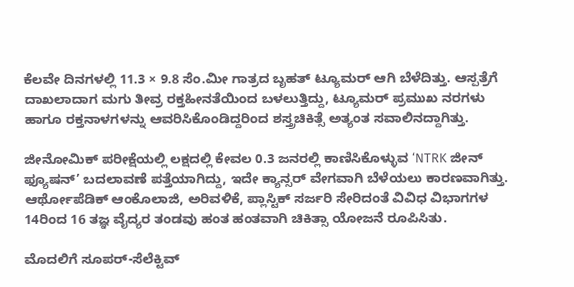ಕೆಲವೇ ದಿನಗಳಲ್ಲಿ 11.3 × 9.8 ಸೆಂ.ಮೀ ಗಾತ್ರದ ಬೃಹತ್ ಟ್ಯೂಮರ್ ಆಗಿ ಬೆಳೆದಿತ್ತು. ಆಸ್ಪತ್ರೆಗೆ ದಾಖಲಾದಾಗ ಮಗು ತೀವ್ರ ರಕ್ತಹೀನತೆಯಿಂದ ಬಳಲುತ್ತಿದ್ದು, ಟ್ಯೂಮರ್ ಪ್ರಮುಖ ನರಗಳು ಹಾಗೂ ರಕ್ತನಾಳಗಳನ್ನು ಆವರಿಸಿಕೊಂಡಿದ್ದರಿಂದ ಶಸ್ತ್ರಚಿಕಿತ್ಸೆ ಅತ್ಯಂತ ಸವಾಲಿನದ್ದಾಗಿತ್ತು.

ಜೀನೋಮಿಕ್ ಪರೀಕ್ಷೆಯಲ್ಲಿ ಲಕ್ಷದಲ್ಲಿ ಕೇವಲ 0.3 ಜನರಲ್ಲಿ ಕಾಣಿಸಿಕೊಳ್ಳುವ ‘NTRK ಜೀನ್ ಫ್ಯೂಷನ್’ ಬದಲಾವಣೆ ಪತ್ತೆಯಾಗಿದ್ದು, ಇದೇ ಕ್ಯಾನ್ಸರ್ ವೇಗವಾಗಿ ಬೆಳೆಯಲು ಕಾರಣವಾಗಿತ್ತು. ಆರ್ಥೋಪೆಡಿಕ್ ಆಂಕೊಲಾಜಿ, ಅರಿವಳಿಕೆ, ಪ್ಲಾಸ್ಟಿಕ್ ಸರ್ಜರಿ ಸೇರಿದಂತೆ ವಿವಿಧ ವಿಭಾಗಗಳ 14ರಿಂದ 16 ತಜ್ಞ ವೈದ್ಯರ ತಂಡವು ಹಂತ ಹಂತವಾಗಿ ಚಿಕಿತ್ಸಾ ಯೋಜನೆ ರೂಪಿಸಿತು.

ಮೊದಲಿಗೆ ಸೂಪರ್-ಸೆಲೆಕ್ಟಿವ್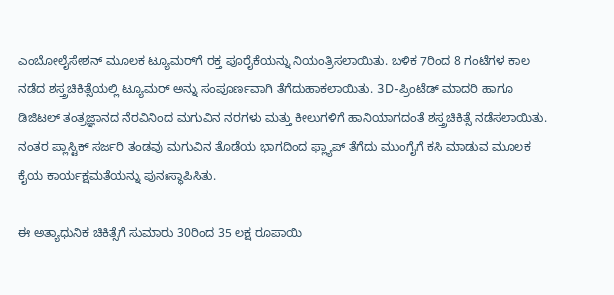ಎಂಬೋಲೈಸೇಶನ್ ಮೂಲಕ ಟ್ಯೂಮರ್‌ಗೆ ರಕ್ತ ಪೂರೈಕೆಯನ್ನು ನಿಯಂತ್ರಿಸಲಾಯಿತು. ಬಳಿಕ 7ರಿಂದ 8 ಗಂಟೆಗಳ ಕಾಲ ನಡೆದ ಶಸ್ತ್ರಚಿಕಿತ್ಸೆಯಲ್ಲಿ ಟ್ಯೂಮರ್ ಅನ್ನು ಸಂಪೂರ್ಣವಾಗಿ ತೆಗೆದುಹಾಕಲಾಯಿತು. 3D-ಪ್ರಿಂಟೆಡ್ ಮಾದರಿ ಹಾಗೂ ಡಿಜಿಟಲ್ ತಂತ್ರಜ್ಞಾನದ ನೆರವಿನಿಂದ ಮಗುವಿನ ನರಗಳು ಮತ್ತು ಕೀಲುಗಳಿಗೆ ಹಾನಿಯಾಗದಂತೆ ಶಸ್ತ್ರಚಿಕಿತ್ಸೆ ನಡೆಸಲಾಯಿತು. ನಂತರ ಪ್ಲಾಸ್ಟಿಕ್ ಸರ್ಜರಿ ತಂಡವು ಮಗುವಿನ ತೊಡೆಯ ಭಾಗದಿಂದ ಫ್ಲ್ಯಾಪ್ ತೆಗೆದು ಮುಂಗೈಗೆ ಕಸಿ ಮಾಡುವ ಮೂಲಕ ಕೈಯ ಕಾರ್ಯಕ್ಷಮತೆಯನ್ನು ಪುನಃಸ್ಥಾಪಿಸಿತು.

ಈ ಅತ್ಯಾಧುನಿಕ ಚಿಕಿತ್ಸೆಗೆ ಸುಮಾರು 30ರಿಂದ 35 ಲಕ್ಷ ರೂಪಾಯಿ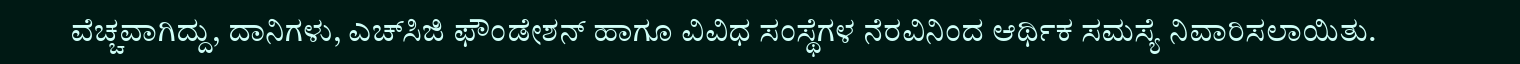ವೆಚ್ಚವಾಗಿದ್ದು, ದಾನಿಗಳು, ಎಚ್‌ಸಿಜಿ ಫೌಂಡೇಶನ್ ಹಾಗೂ ವಿವಿಧ ಸಂಸ್ಥೆಗಳ ನೆರವಿನಿಂದ ಆರ್ಥಿಕ ಸಮಸ್ಯೆ ನಿವಾರಿಸಲಾಯಿತು.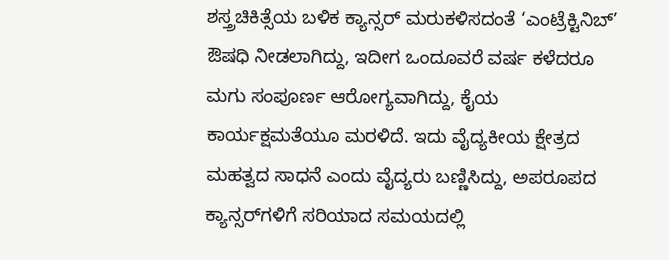ಶಸ್ತ್ರಚಿಕಿತ್ಸೆಯ ಬಳಿಕ ಕ್ಯಾನ್ಸರ್ ಮರುಕಳಿಸದಂತೆ ‘ಎಂಟ್ರೆಕ್ಟಿನಿಬ್’ ಔಷಧಿ ನೀಡಲಾಗಿದ್ದು, ಇದೀಗ ಒಂದೂವರೆ ವರ್ಷ ಕಳೆದರೂ ಮಗು ಸಂಪೂರ್ಣ ಆರೋಗ್ಯವಾಗಿದ್ದು, ಕೈಯ ಕಾರ್ಯಕ್ಷಮತೆಯೂ ಮರಳಿದೆ. ಇದು ವೈದ್ಯಕೀಯ ಕ್ಷೇತ್ರದ ಮಹತ್ವದ ಸಾಧನೆ ಎಂದು ವೈದ್ಯರು ಬಣ್ಣಿಸಿದ್ದು, ಅಪರೂಪದ ಕ್ಯಾನ್ಸರ್‌ಗಳಿಗೆ ಸರಿಯಾದ ಸಮಯದಲ್ಲಿ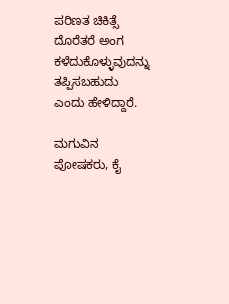ಪರಿಣತ ಚಿಕಿತ್ಸೆ ದೊರೆತರೆ ಅಂಗ ಕಳೆದುಕೊಳ್ಳುವುದನ್ನು ತಪ್ಪಿಸಬಹುದು ಎಂದು ಹೇಳಿದ್ದಾರೆ.

ಮಗುವಿನ ಪೋಷಕರು, ಕೈ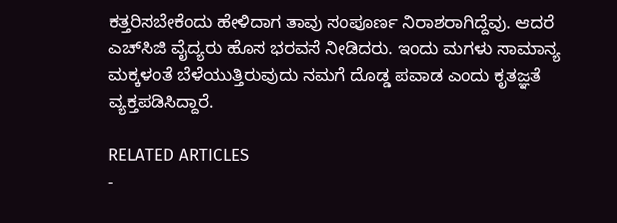ಕತ್ತರಿಸಬೇಕೆಂದು ಹೇಳಿದಾಗ ತಾವು ಸಂಪೂರ್ಣ ನಿರಾಶರಾಗಿದ್ದೆವು. ಆದರೆ ಎಚ್‌ಸಿಜಿ ವೈದ್ಯರು ಹೊಸ ಭರವಸೆ ನೀಡಿದರು. ಇಂದು ಮಗಳು ಸಾಮಾನ್ಯ ಮಕ್ಕಳಂತೆ ಬೆಳೆಯುತ್ತಿರುವುದು ನಮಗೆ ದೊಡ್ಡ ಪವಾಡ ಎಂದು ಕೃತಜ್ಞತೆ ವ್ಯಕ್ತಪಡಿಸಿದ್ದಾರೆ.

RELATED ARTICLES
-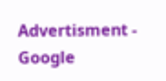Advertisment -
Google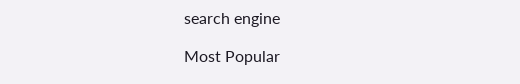search engine

Most Popular